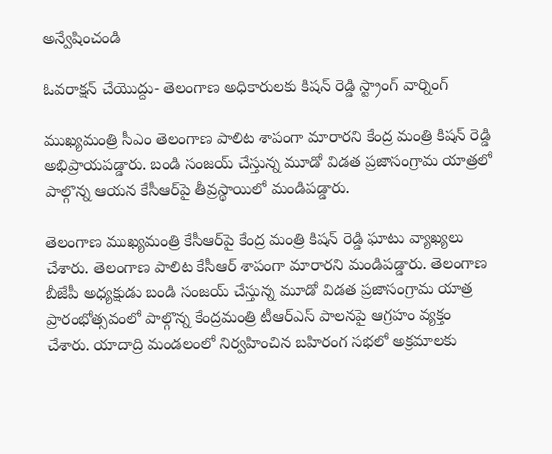అన్వేషించండి

ఓవరాక్షన్ చేయొద్దు- తెలంగాణ అధికారులకు కిషన్ రెడ్డి స్ట్రాంగ్ వార్నింగ్

ముఖ్యమంత్రి సీఎం తెలంగాణ పాలిట శాపంగా మారారని కేంద్ర మంత్రి కిషన్ రెడ్డి అభిప్రాయపడ్డారు. బండి సంజయ్ చేస్తున్న మూడో విడత ప్రజాసంగ్రామ యాత్రలో పాల్గొన్న ఆయన కేసీఆర్‌పై తీవ్రస్థాయిలో మండిపడ్డారు.

తెలంగాణ ముఖ్యమంత్రి కేసీఆర్‌పై కేంద్ర మంత్రి కిషన్ రెడ్డి ఘాటు వ్యాఖ్యలు చేశారు. తెలంగాణ పాలిట కేసీఆర్ శాపంగా మారారని మండిపడ్డారు. తెలంగాణ బీజేపీ అధ్యక్షుడు బండి సంజయ్ చేస్తున్న మూడో విడత ప్రజాసంగ్రామ యాత్ర ప్రారంభోత్సవంలో పాల్గొన్న కేంద్రమంత్రి టీఆర్‌ఎస్‌ పాలనపై ఆగ్రహం వ్యక్తం చేశారు. యాదాద్రి మండలంలో నిర్వహించిన బహిరంగ సభలో అక్రమాలకు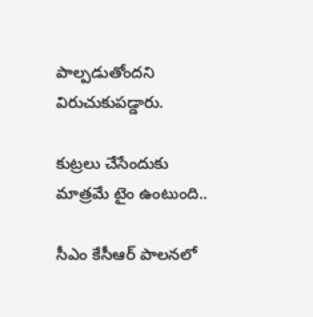పాల్పడుతోందని విరుచుకుపడ్డారు.

కుట్రలు చేసేందుకు మాత్రమే టైం ఉంటుంది..

సీఎం కేసీఆర్ పాలనలో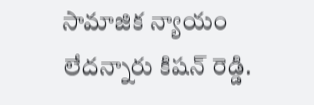సామాజిక న్యాయం లేదన్నారు కిషన్ రెడ్డి.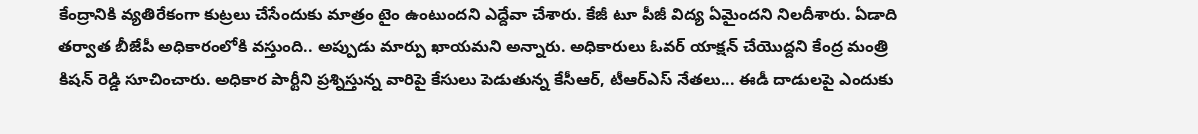కేంద్రానికి వ్యతిరేకంగా కుట్రలు చేసేందుకు మాత్రం టైం ఉంటుందని ఎద్దేవా చేశారు. కేజీ టూ పీజీ విద్య ఏమైందని నిలదీశారు. ఏడాది తర్వాత బీజేపీ అధికారంలోకి వస్తుంది.. అప్పుడు మార్పు ఖాయమని అన్నారు. అధికారులు ఓవర్ యాక్షన్ చేయొద్దని కేంద్ర మంత్రి కిషన్ రెడ్డి సూచించారు. అధికార పార్టీని ప్రశ్నిస్తున్న వారిపై కేసులు పెడుతున్న కేసీఆర్, టీఆర్‌ఎస్ నేతలు... ఈడీ దాడులపై ఎందుకు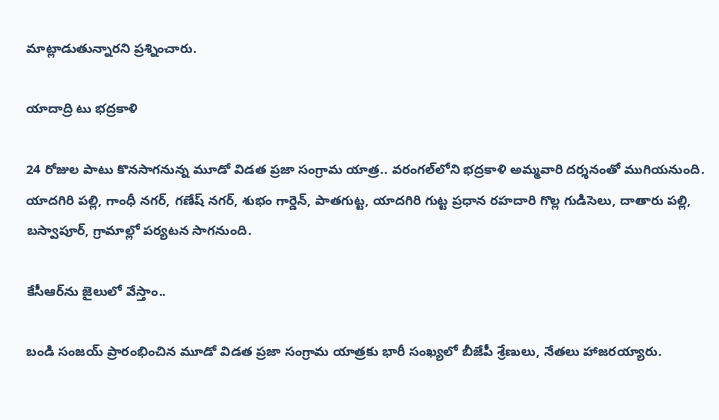మాట్లాడుతున్నారని ప్రశ్నించారు.

యాదాద్రి టు భద్రకాళి

24 రోజుల పాటు కొనసాగనున్న మూడో విడత ప్రజా సంగ్రామ యాత్ర.. వరంగల్‌లోని భద్రకాళి అమ్మవారి దర్శనంతో ముగియనుంది. యాదగిరి పల్లి, గాంధీ నగర్, గణేష్ నగర్, శుభం గార్డెన్, పాతగుట్ట, యాదగిరి గుట్ట ప్రధాన రహదారి గొల్ల గుడిసెలు, దాతారు పల్లి, బస్వాపూర్, గ్రామాల్లో పర్యటన సాగనుంది.

కేసీఆర్‌ను జైలులో వేస్తాం..

బండి సంజయ్ ప్రారంభించిన మూడో విడత ప్రజా సంగ్రామ యాత్రకు భారీ సంఖ్యలో బీజేపీ శ్రేణులు, నేతలు హాజరయ్యారు.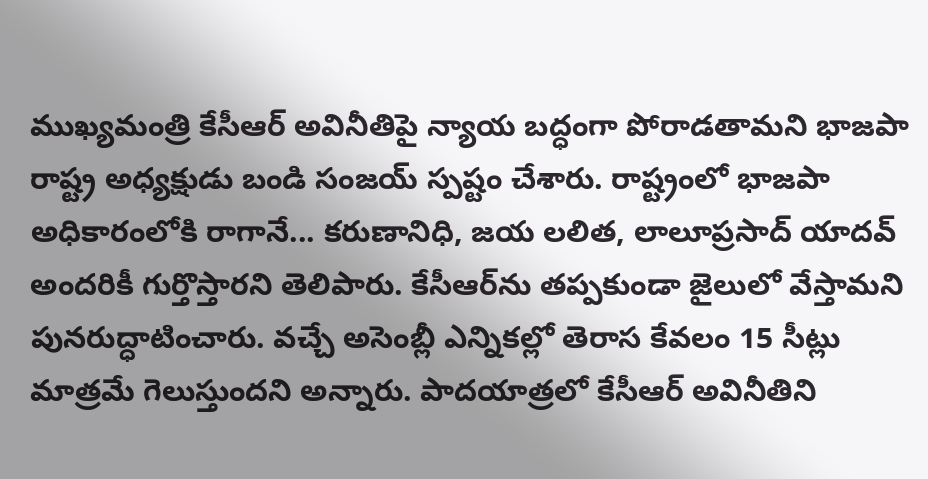ముఖ్యమంత్రి కేసీఆర్ అవినీతిపై న్యాయ బద్ధంగా పోరాడతామని భాజపా రాష్ట్ర అధ్యక్షుడు బండి సంజయ్ స్పష్టం చేశారు. రాష్ట్రంలో భాజపా అధికారంలోకి రాగానే... కరుణానిధి, జయ లలిత, లాలూప్రసాద్ యాదవ్ అందరికీ గుర్తొస్తారని తెలిపారు. కేసీఆర్‌ను తప్పకుండా జైలులో వేస్తామని పునరుద్ధాటించారు. వచ్చే అసెంబ్లీ ఎన్నికల్లో తెరాస కేవలం 15 సీట్లు మాత్రమే గెలుస్తుందని అన్నారు. పాదయాత్రలో కేసీఆర్ అవినీతిని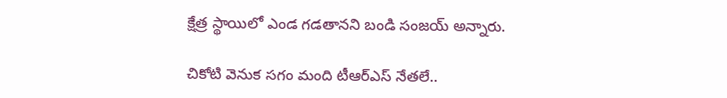క్షేత్ర స్థాయిలో ఎండ గడతానని బండి సంజయ్ అన్నారు.

చికోటి వెనుక సగం మంది టీఆర్ఎస్ నేతలే..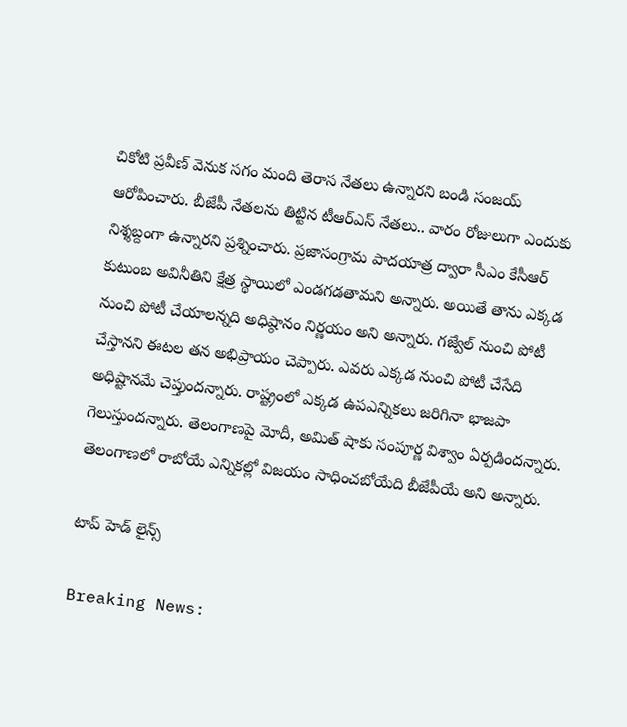చికోటి ప్రవీణ్ వెనుక సగం మంది తెరాస నేతలు ఉన్నారని బండి సంజయ్ ఆరోపించారు. బీజేపీ నేతలను తిట్టిన టీఆర్ఎస్ నేతలు.. వారం రోజులుగా ఎందుకు నిశ్శబ్దంగా ఉన్నారని ప్రశ్నించారు. ప్రజాసంగ్రామ పాదయాత్ర ద్వారా సీఎం కేసీఆర్ కుటుంబ అవినీతిని క్షేత్ర స్థాయిలో ఎండగడతామని అన్నారు. అయితే తాను ఎక్కడ నుంచి పోటీ చేయాలన్నది అధిష్ఠానం నిర్ణయం అని అన్నారు. గజ్వేల్ నుంచి పోటీ చేస్తానని ఈటల తన అభిప్రాయం చెప్పారు. ఎవరు ఎక్కడ నుంచి పోటీ చేసేది అధిష్టానమే చెప్తుందన్నారు. రాష్ట్రంలో ఎక్కడ ఉపఎన్నికలు జరిగినా భాజపా గెలుస్తుందన్నారు. తెలంగాణపై మోదీ, అమిత్ షాకు సంపూర్ణ విశ్వాం ఏర్పడిందన్నారు. తెలంగాణలో రాబోయే ఎన్నికల్లో విజయం సాధించబోయేది బీజేపీయే అని అన్నారు.

టాప్ హెడ్ లైన్స్

Breaking News: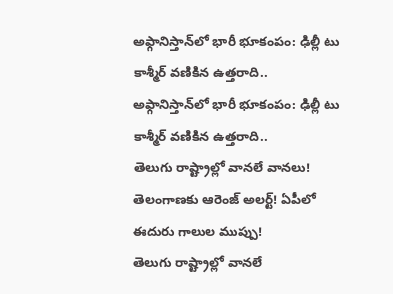అఫ్గానిస్తాన్‌లో భారీ భూకంపం: ఢిల్లీ టు కాశ్మీర్ వణికిన ఉత్తరాది..
అఫ్గానిస్తాన్‌లో భారీ భూకంపం: ఢిల్లీ టు కాశ్మీర్ వణికిన ఉత్తరాది..
తెలుగు రాష్ట్రాల్లో వానలే వానలు! తెలంగాణకు ఆరెంజ్ అలర్ట్! ఏపీలో ఈదురు గాలుల ముప్పు!
తెలుగు రాష్ట్రాల్లో వానలే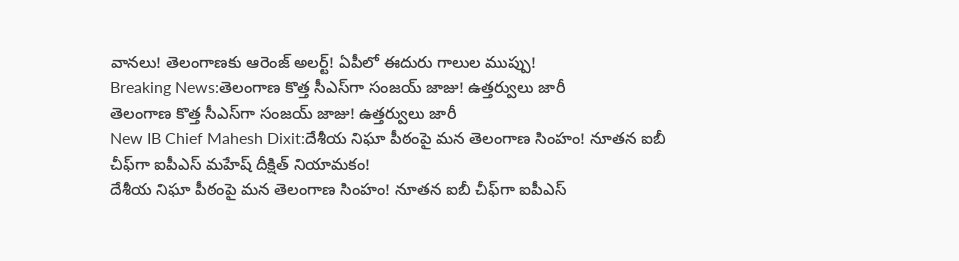వానలు! తెలంగాణకు ఆరెంజ్ అలర్ట్! ఏపీలో ఈదురు గాలుల ముప్పు!
Breaking News:తెలంగాణ కొత్త సీఎస్‌గా సంజయ్ జాజు! ఉత్తర్వులు జారీ
తెలంగాణ కొత్త సీఎస్‌గా సంజయ్ జాజు! ఉత్తర్వులు జారీ
New IB Chief Mahesh Dixit:దేశీయ నిఘా పీఠంపై మన తెలంగాణ సింహం! నూతన ఐబీ చీఫ్‌గా ఐపీఎస్ మహేష్ దీక్షిత్ నియామకం!
దేశీయ నిఘా పీఠంపై మన తెలంగాణ సింహం! నూతన ఐబీ చీఫ్‌గా ఐపీఎస్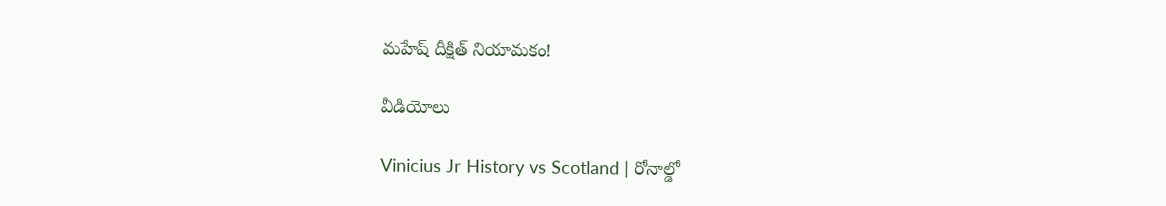మహేష్ దీక్షిత్ నియామకం!

వీడియోలు

Vinicius Jr History vs Scotland | రోనాల్డో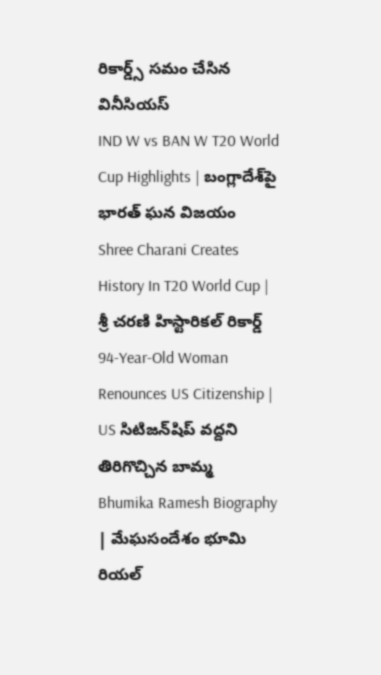రికార్డ్స్ సమం చేసిన వినీసియస్
IND W vs BAN W T20 World Cup Highlights | బంగ్లాదేశ్‌పై భారత్ ఘన విజయం
Shree Charani Creates History In T20 World Cup | శ్రీ చరణి హిస్టారికల్ రికార్డ్
94-Year-Old Woman Renounces US Citizenship | US సిటిజన్‌షిప్ వద్దని తిరిగొచ్చిన బామ్మ
Bhumika Ramesh Biography | మేఘసందేశం భూమి రియల్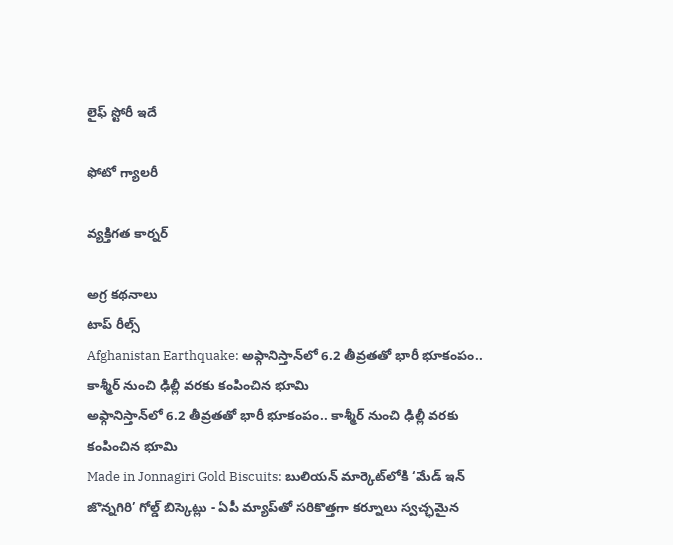లైఫ్ స్టోరీ ఇదే

ఫోటో గ్యాలరీ

వ్యక్తిగత కార్నర్

అగ్ర కథనాలు
టాప్ రీల్స్
Afghanistan Earthquake: అఫ్గానిస్తాన్‌లో 6.2 తీవ్రతతో భారీ భూకంపం.. కాశ్మీర్ నుంచి ఢిల్లీ వరకు కంపించిన భూమి
అఫ్గానిస్తాన్‌లో 6.2 తీవ్రతతో భారీ భూకంపం.. కాశ్మీర్ నుంచి ఢిల్లీ వరకు కంపించిన భూమి
Made in Jonnagiri Gold Biscuits: బులియన్ మార్కెట్‌లోకి ‘మేడ్ ఇన్ జొన్నగిరి’ గోల్డ్ బిస్కెట్లు - ఏపీ మ్యాప్‌తో సరికొత్తగా కర్నూలు స్వచ్ఛమైన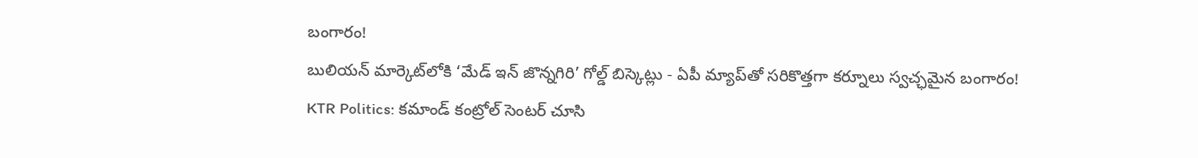బంగారం!
బులియన్ మార్కెట్‌లోకి ‘మేడ్ ఇన్ జొన్నగిరి’ గోల్డ్ బిస్కెట్లు - ఏపీ మ్యాప్‌తో సరికొత్తగా కర్నూలు స్వచ్ఛమైన బంగారం!
KTR Politics: కమాండ్ కంట్రోల్ సెంటర్ చూసి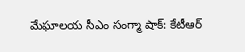మేఘాలయ సీఎం సంగ్మా షాక్: కేటీఆర్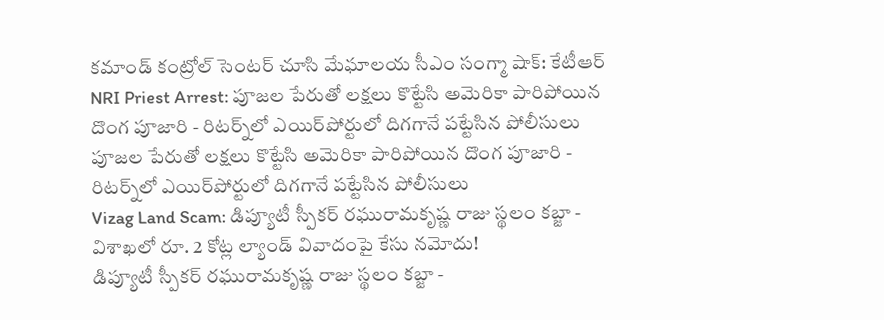కమాండ్ కంట్రోల్ సెంటర్ చూసి మేఘాలయ సీఎం సంగ్మా షాక్: కేటీఆర్
NRI Priest Arrest: పూజల పేరుతో లక్షలు కొట్టేసి అమెరికా పారిపోయిన దొంగ పూజారి - రిటర్న్‌లో ఎయిర్‌పోర్టులో దిగగానే పట్టేసిన పోలీసులు
పూజల పేరుతో లక్షలు కొట్టేసి అమెరికా పారిపోయిన దొంగ పూజారి - రిటర్న్‌లో ఎయిర్‌పోర్టులో దిగగానే పట్టేసిన పోలీసులు
Vizag Land Scam: డిప్యూటీ స్పీకర్ రఘురామకృష్ణ రాజు స్థలం కబ్జా - విశాఖలో రూ. 2 కోట్ల ల్యాండ్ వివాదంపై కేసు నమోదు!
డిప్యూటీ స్పీకర్ రఘురామకృష్ణ రాజు స్థలం కబ్జా -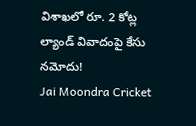విశాఖలో రూ. 2 కోట్ల ల్యాండ్ వివాదంపై కేసు నమోదు!
Jai Moondra Cricket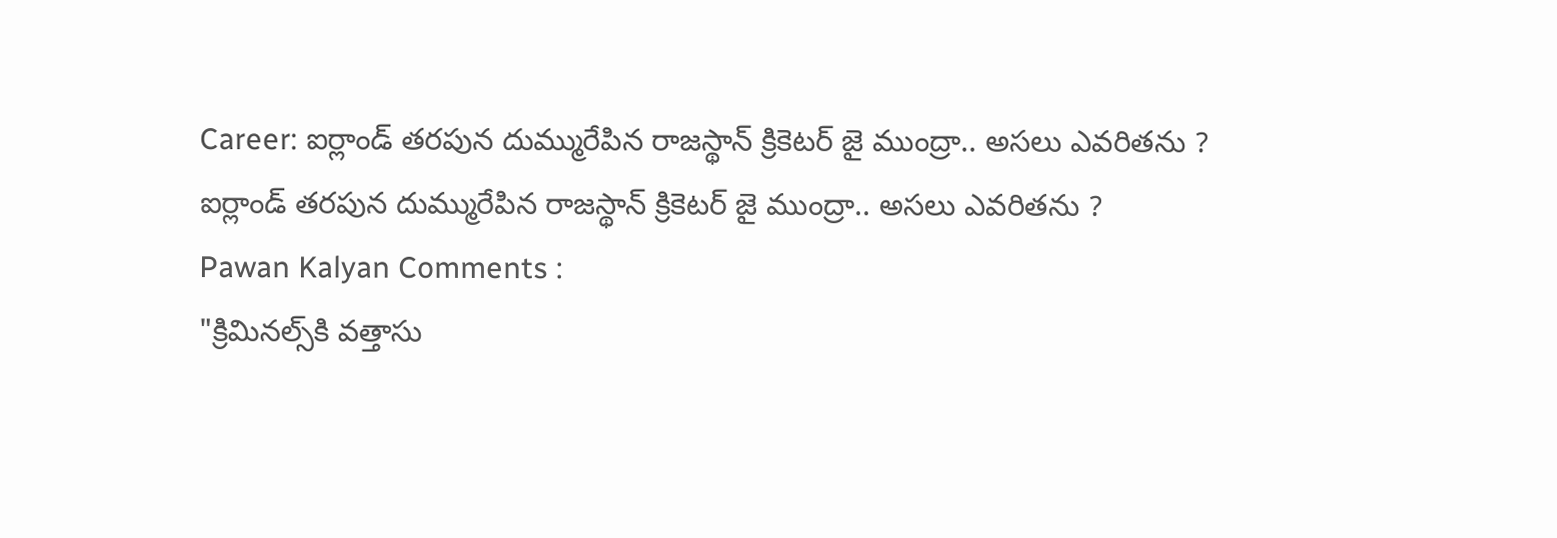Career: ఐర్లాండ్ తరపున దుమ్మురేపిన రాజస్థాన్ క్రికెటర్ జై ముంద్రా.. అసలు ఎవరితను ?
ఐర్లాండ్ తరపున దుమ్మురేపిన రాజస్థాన్ క్రికెటర్ జై ముంద్రా.. అసలు ఎవరితను ?
Pawan Kalyan Comments :
"క్రిమినల్స్‌కి వత్తాసు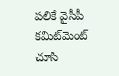పలికే వైసీపీ కమిట్‌మెంట్‌ చూసి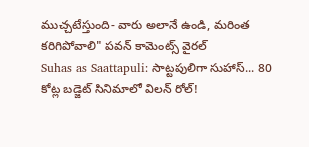ముచ్చటేస్తుంది- వారు అలానే ఉండి, మరింత కరిగిపోవాలి" పవన్ కామెంట్స్ వైరల్
Suhas as Saattapuli: సాట్టపులిగా సుహాస్... 80 కోట్ల బడ్జెట్ సినిమాలో విలన్ రోల్!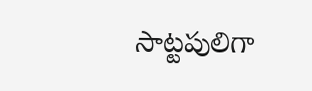సాట్టపులిగా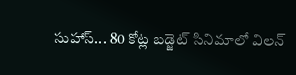సుహాస్... 80 కోట్ల బడ్జెట్ సినిమాలో విలన్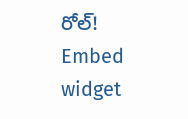రోల్!
Embed widget